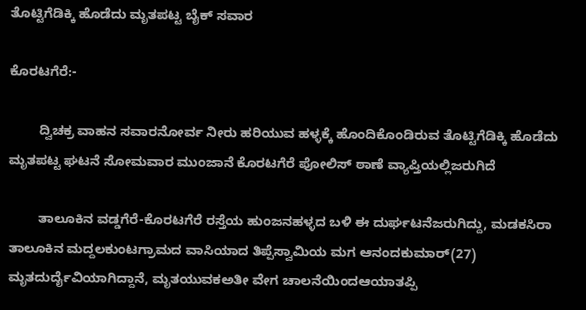ತೊಟ್ಟಿಗೆಡಿಕ್ಕಿ ಹೊಡೆದು ಮೃತಪಟ್ಟ ಬೈಕ್ ಸವಾರ

ಕೊರಟಗೆರೆ:-

        ದ್ವಿಚಕ್ರ ವಾಹನ ಸವಾರನೋರ್ವ ನೀರು ಹರಿಯುವ ಹಳ್ಳಕ್ಕೆ ಹೊಂದಿಕೊಂಡಿರುವ ತೊಟ್ಟಿಗೆಡಿಕ್ಕಿ ಹೊಡೆದು ಮೃತಪಟ್ಟ ಘಟನೆ ಸೋಮವಾರ ಮುಂಜಾನೆ ಕೊರಟಗೆರೆ ಪೋಲಿಸ್ ಠಾಣೆ ವ್ಯಾಪ್ತಿಯಲ್ಲಿಜರುಗಿದೆ

        ತಾಲೂಕಿನ ವಡ್ಡಗೆರೆ-ಕೊರಟಗೆರೆ ರಸ್ತೆಯ ಹುಂಜನಹಳ್ಳದ ಬಳಿ ಈ ದುರ್ಘಟನೆಜರುಗಿದ್ದು, ಮಡಕಸಿರಾ ತಾಲೂಕಿನ ಮದ್ದಲಕುಂಟಗ್ರಾಮದ ವಾಸಿಯಾದ ತಿಪ್ಪೆಸ್ವಾಮಿಯ ಮಗ ಆನಂದಕುಮಾರ್(27) ಮೃತದುರ್ದೈವಿಯಾಗಿದ್ದಾನೆ, ಮೃತಯುವಕಅತೀ ವೇಗ ಚಾಲನೆಯಿಂದಆಯಾತಪ್ಪಿ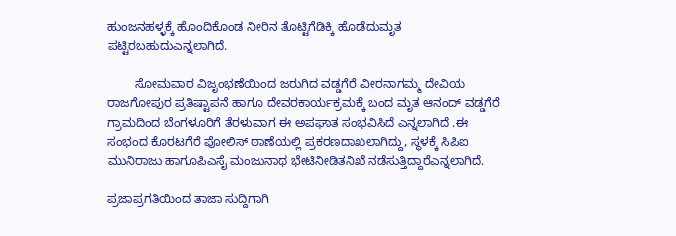ಹುಂಜನಹಳ್ಳಕ್ಕೆ ಹೊಂದಿಕೊಂಡ ನೀರಿನ ತೊಟ್ಟಿಗೆಡಿಕ್ಕಿ ಹೊಡೆದುಮೃತ ಪಟ್ಟಿರಬಹುದುಎನ್ನಲಾಗಿದೆ.

        ಸೋಮವಾರ ವಿಜೃಂಭಣೆಯಿಂದ ಜರುಗಿದ ವಡ್ಡಗೆರೆ ವೀರನಾಗಮ್ಮ ದೇವಿಯ ರಾಜಗೋಪುರ ಪ್ರತಿಷ್ಟಾಪನೆ ಹಾಗೂ ದೇವರಕಾರ್ಯಕ್ರಮಕ್ಕೆ ಬಂದ ಮೃತ ಆನಂದ್ ವಡ್ಡಗೆರೆ ಗ್ರಾಮದಿಂದ ಬೆಂಗಳೂರಿಗೆ ತೆರಳುವಾಗ ಈ ಅಪಘಾತ ಸಂಭವಿಸಿದೆ ಎನ್ನಲಾಗಿದೆ .ಈ ಸಂಭಂದ ಕೊರಟಗೆರೆ ಪೋಲಿಸ್ ಠಾಣೆಯಲ್ಲಿ ಪ್ರಕರಣದಾಖಲಾಗಿದ್ದು, ಸ್ಥಳಕ್ಕೆ ಸಿಪಿಐ ಮುನಿರಾಜು ಹಾಗೂಪಿಎಸೈ ಮಂಜುನಾಥ ಭೇಟಿನೀಡಿತನಿಖೆ ನಡೆಸುತ್ತಿದ್ದಾರೆಎನ್ನಲಾಗಿದೆ.

ಪ್ರಜಾಪ್ರಗತಿಯಿಂದ ತಾಜಾ ಸುದ್ದಿಗಾಗಿ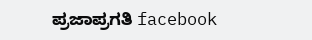ಪ್ರಜಾಪ್ರಗತಿ facebook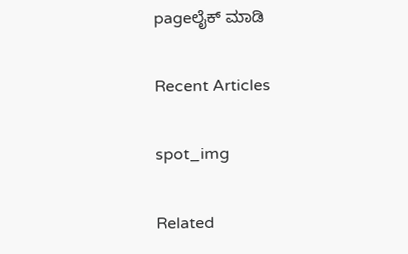pageಲೈಕ್ ಮಾಡಿ

Recent Articles

spot_img

Related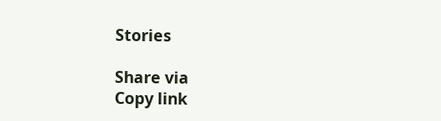Stories

Share via
Copy link